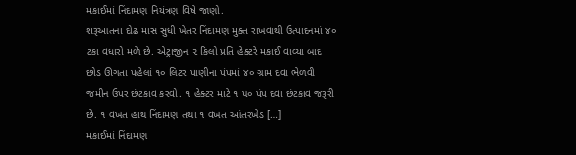મકાઈમાં નિંદામણ નિયંત્રણ વિષે જાણો.
શરૂઆતના દોઢ માસ સુધી ખેતર નિંદામણ મુક્ત રાખવાથી ઉત્પાદનમાં ૪૦ ટકા વધારો મળે છે. એટ્રાજીન ૨ કિલો પ્રતિ હેક્ટરે મકાઈ વાવ્યા બાદ છોડ ઊગતા પહેલાં ૧૦ લિટર પાણીના પંપમાં ૪૦ ગ્રામ દવા ભેળવી જમીન ઉપર છંટકાવ કરવો. ૧ હેક્ટર માટે ૧ ૫૦ પંપ દવા છંટકાવ જરૂરી છે. ૧ વખત હાથ નિંદામણ તથા ૧ વખત આંતરખેડ […]
મકાઈમાં નિંદામણ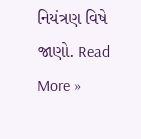નિયંત્રણ વિષે જાણો. Read More »